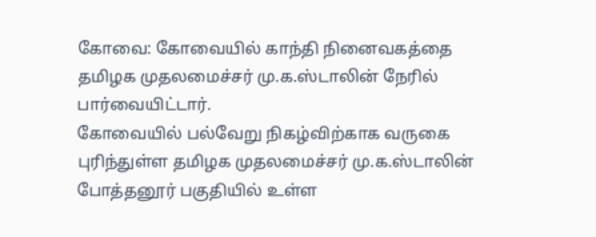கோவை: கோவையில் காந்தி நினைவகத்தை தமிழக முதலமைச்சர் மு.க.ஸ்டாலின் நேரில் பார்வையிட்டார்.
கோவையில் பல்வேறு நிகழ்விற்காக வருகை புரிந்துள்ள தமிழக முதலமைச்சர் மு.க.ஸ்டாலின் போத்தனூர் பகுதியில் உள்ள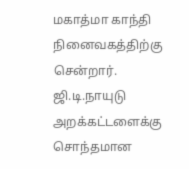மகாத்மா காந்தி நினைவகத்திற்கு சென்றார்.
ஜி.டி.நாயுடு அறக்கட்டளைக்கு சொந்தமான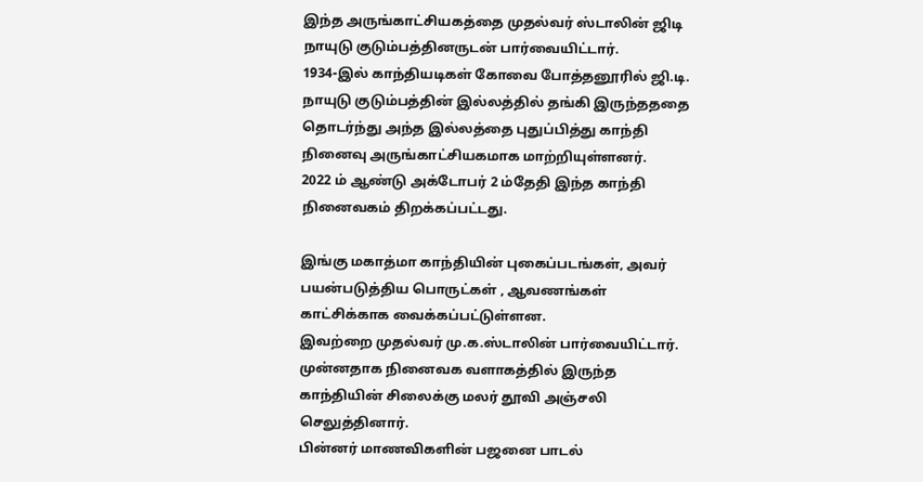இந்த அருங்காட்சியகத்தை முதல்வர் ஸ்டாலின் ஜிடி நாயுடு குடும்பத்தினருடன் பார்வையிட்டார்.
1934-இல் காந்தியடிகள் கோவை போத்தனூரில் ஜி.டி. நாயுடு குடும்பத்தின் இல்லத்தில் தங்கி இருந்தததை தொடர்ந்து அந்த இல்லத்தை புதுப்பித்து காந்தி நினைவு அருங்காட்சியகமாக மாற்றியுள்ளனர்.
2022 ம் ஆண்டு அக்டோபர் 2 ம்தேதி இந்த காந்தி நினைவகம் திறக்கப்பட்டது.

இங்கு மகாத்மா காந்தியின் புகைப்படங்கள், அவர் பயன்படுத்திய பொருட்கள் , ஆவணங்கள் காட்சிக்காக வைக்கப்பட்டுள்ளன.
இவற்றை முதல்வர் மு.க.ஸ்டாலின் பார்வையிட்டார். முன்னதாக நினைவக வளாகத்தில் இருந்த காந்தியின் சிலைக்கு மலர் தூவி அஞ்சலி செலுத்தினார்.
பின்னர் மாணவிகளின் பஜனை பாடல்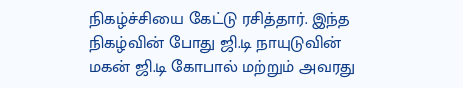நிகழ்ச்சியை கேட்டு ரசித்தார். இந்த நிகழ்வின் போது ஜி.டி நாயுடுவின் மகன் ஜி.டி கோபால் மற்றும் அவரது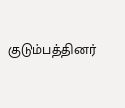குடும்பத்தினர்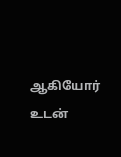ஆகியோர் உடன்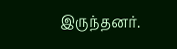இருந்தனர்.